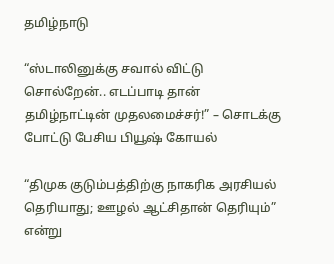தமிழ்நாடு

“ஸ்டாலினுக்கு சவால் விட்டு சொல்றேன்.. எடப்பாடி தான் தமிழ்நாட்டின் முதலமைச்சர்!” – சொடக்கு போட்டு பேசிய பியூஷ் கோயல்

“திமுக குடும்பத்திற்கு நாகரிக அரசியல் தெரியாது; ஊழல் ஆட்சிதான் தெரியும்” என்று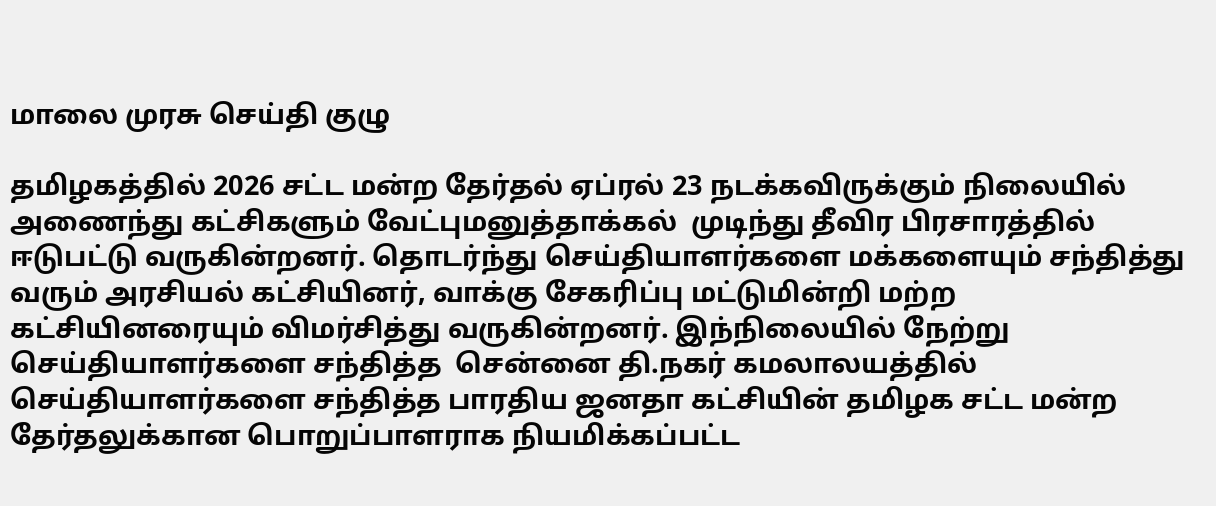மாலை முரசு செய்தி குழு

தமிழகத்தில் 2026 சட்ட மன்ற தேர்தல் ஏப்ரல் 23 நடக்கவிருக்கும் நிலையில் அணைந்து கட்சிகளும் வேட்புமனுத்தாக்கல்  முடிந்து தீவிர பிரசாரத்தில் ஈடுபட்டு வருகின்றனர். தொடர்ந்து செய்தியாளர்களை மக்களையும் சந்தித்து வரும் அரசியல் கட்சியினர், வாக்கு சேகரிப்பு மட்டுமின்றி மற்ற கட்சியினரையும் விமர்சித்து வருகின்றனர். இந்நிலையில் நேற்று செய்தியாளர்களை சந்தித்த  சென்னை தி.நகர் கமலாலயத்தில் செய்தியாளர்களை சந்தித்த பாரதிய ஜனதா கட்சியின் தமிழக சட்ட மன்ற தேர்தலுக்கான பொறுப்பாளராக நியமிக்கப்பட்ட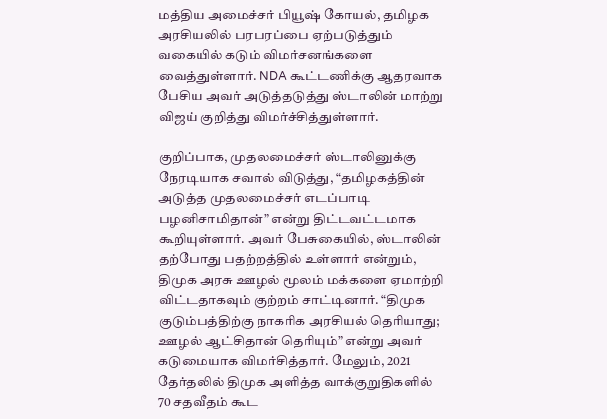மத்திய அமைச்சர் பியூஷ் கோயல், தமிழக அரசியலில் பரபரப்பை ஏற்படுத்தும் வகையில் கடும் விமர்சனங்களை வைத்துள்ளார். NDA கூட்டணிக்கு ஆதரவாக பேசிய அவர் அடுத்தடுத்து ஸ்டாலின் மாற்று விஜய் குறித்து விமர்ச்சித்துள்ளார்.

குறிப்பாக, முதலமைச்சர் ஸ்டாலினுக்கு நேரடியாக சவால் விடுத்து, “தமிழகத்தின் அடுத்த முதலமைச்சர் எடப்பாடி பழனிசாமிதான்” என்று திட்டவட்டமாக கூறியுள்ளார். அவர் பேசுகையில், ஸ்டாலின் தற்போது பதற்றத்தில் உள்ளார் என்றும், திமுக அரசு ஊழல் மூலம் மக்களை ஏமாற்றி விட்டதாகவும் குற்றம் சாட்டினார். “திமுக குடும்பத்திற்கு நாகரிக அரசியல் தெரியாது; ஊழல் ஆட்சிதான் தெரியும்” என்று அவர் கடுமையாக விமர்சித்தார். மேலும், 2021 தேர்தலில் திமுக அளித்த வாக்குறுதிகளில் 70 சதவீதம் கூட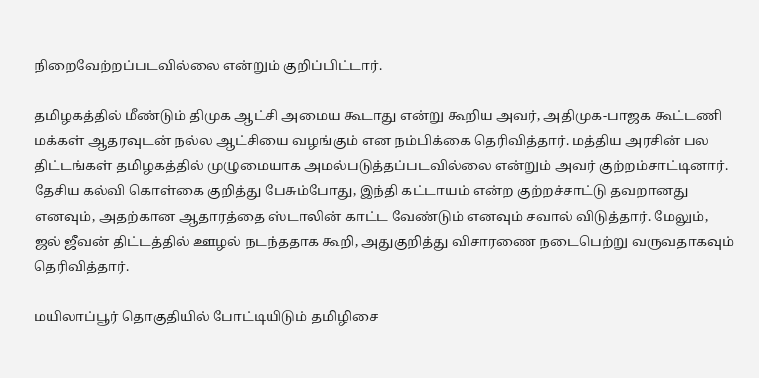நிறைவேற்றப்படவில்லை என்றும் குறிப்பிட்டார்.

தமிழகத்தில் மீண்டும் திமுக ஆட்சி அமைய கூடாது என்று கூறிய அவர், அதிமுக-பாஜக கூட்டணி மக்கள் ஆதரவுடன் நல்ல ஆட்சியை வழங்கும் என நம்பிக்கை தெரிவித்தார். மத்திய அரசின் பல திட்டங்கள் தமிழகத்தில் முழுமையாக அமல்படுத்தப்படவில்லை என்றும் அவர் குற்றம்சாட்டினார். தேசிய கல்வி கொள்கை குறித்து பேசும்போது, இந்தி கட்டாயம் என்ற குற்றச்சாட்டு தவறானது எனவும், அதற்கான ஆதாரத்தை ஸ்டாலின் காட்ட வேண்டும் எனவும் சவால் விடுத்தார். மேலும், ஜல் ஜீவன் திட்டத்தில் ஊழல் நடந்ததாக கூறி, அதுகுறித்து விசாரணை நடைபெற்று வருவதாகவும் தெரிவித்தார்.

மயிலாப்பூர் தொகுதியில் போட்டியிடும் தமிழிசை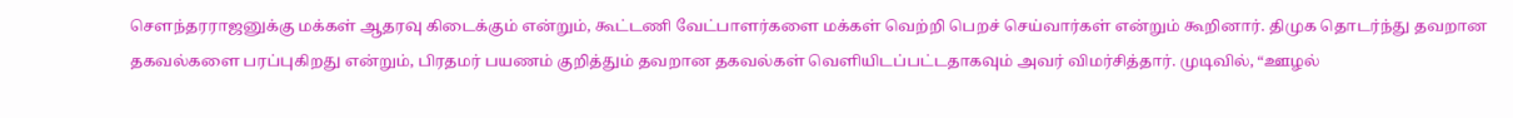சௌந்தரராஜனுக்கு மக்கள் ஆதரவு கிடைக்கும் என்றும், கூட்டணி வேட்பாளர்களை மக்கள் வெற்றி பெறச் செய்வார்கள் என்றும் கூறினார். திமுக தொடர்ந்து தவறான தகவல்களை பரப்புகிறது என்றும், பிரதமர் பயணம் குறித்தும் தவறான தகவல்கள் வெளியிடப்பட்டதாகவும் அவர் விமர்சித்தார். முடிவில், “ஊழல்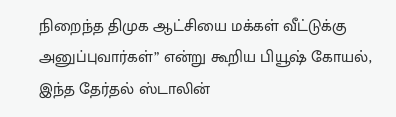நிறைந்த திமுக ஆட்சியை மக்கள் வீட்டுக்கு அனுப்புவார்கள்” என்று கூறிய பியூஷ் கோயல், இந்த தேர்தல் ஸ்டாலின்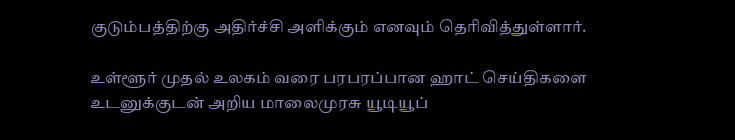குடும்பத்திற்கு அதிர்ச்சி அளிக்கும் எனவும் தெரிவித்துள்ளார்.

உள்ளூர் முதல் உலகம் வரை பரபரப்பான ஹாட் செய்திகளை உடனுக்குடன் அறிய மாலைமுரசு யூடியூப்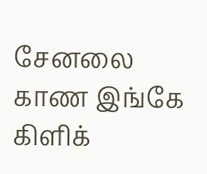சேனலை காண இங்கே கிளிக்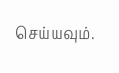செய்யவும்.